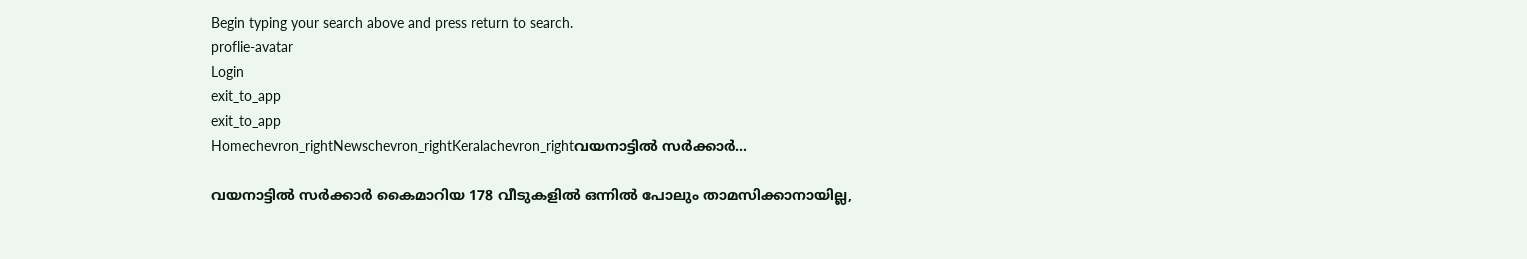Begin typing your search above and press return to search.
proflie-avatar
Login
exit_to_app
exit_to_app
Homechevron_rightNewschevron_rightKeralachevron_rightവയനാട്ടിൽ സർക്കാർ...

വയനാട്ടിൽ സർക്കാർ കൈമാറിയ 178 വീടുകളിൽ ഒന്നിൽ പോലും താമസിക്കാനായില്ല,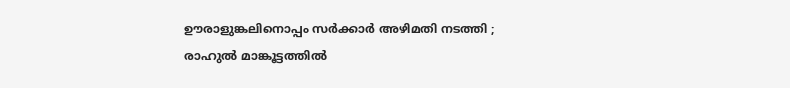ഊരാളുങ്കലിനൊപ്പം സർക്കാർ അഴിമതി നടത്തി ; രാഹുൽ മാങ്കൂട്ടത്തിൽ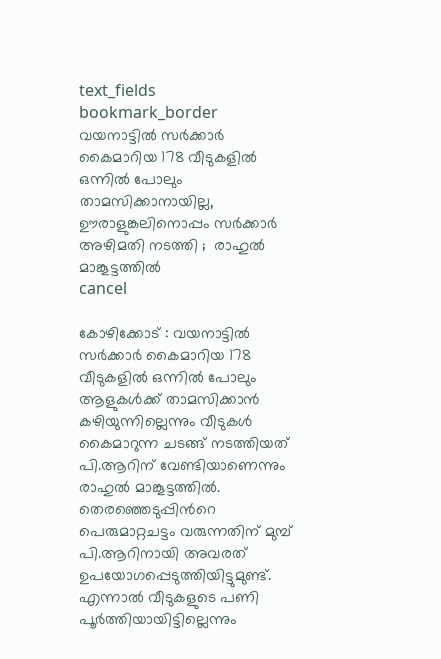text_fields
bookmark_border
വയനാട്ടിൽ സർക്കാർ കൈമാറിയ 178 വീടുകളിൽ ഒന്നിൽ പോലും താമസിക്കാനായില്ല, ഊരാളുങ്കലിനൊപ്പം സർക്കാർ അഴിമതി നടത്തി ;  രാഹുൽ മാങ്കൂട്ടത്തിൽ
cancel

കോഴിക്കോട് : വയനാട്ടിൽ സർക്കാർ കൈമാറിയ 178 വീടുകളിൽ ഒന്നിൽ പോലും ആളുകൾക്ക് താമസിക്കാൻ കഴിയുന്നില്ലെന്നും വീടുകൾ കൈമാറുന്ന ചടങ്ങ് നടത്തിയത് പി.ആറിന് വേണ്ടിയാണെന്നും രാഹുൽ മാങ്കൂട്ടത്തിൽ. തെരഞ്ഞെടുപ്പിന്‍റെ പെരുമാറ്റചട്ടം വരുന്നതിന് മുമ്പ് പി.ആറിനായി അവരത് ഉപയോഗപ്പെടുത്തിയിട്ടുമുണ്ട്. എന്നാൽ വീടുകളുടെ പണി പൂർത്തിയായിട്ടില്ലെന്നും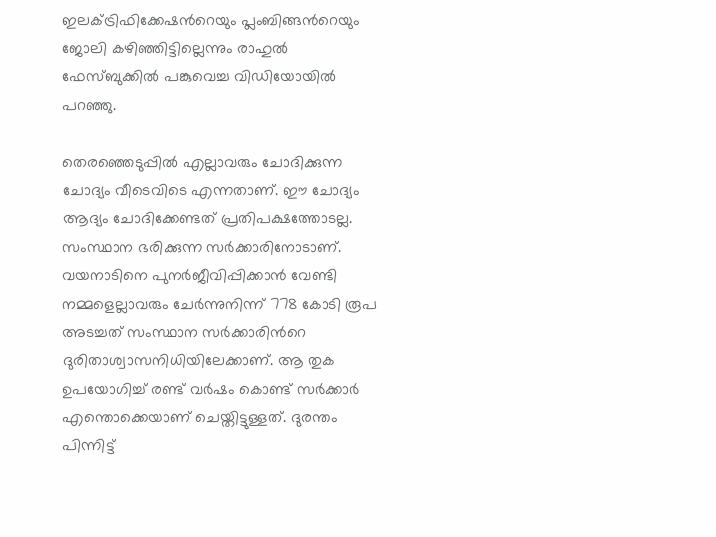ഇലക്ട്രിഫിക്കേഷന്‍റെയും പ്ലംബിങ്ങന്‍റെയും ജോലി കഴിഞ്ഞിട്ടില്ലെന്നും രാഹുൽ ഫേസ്ബുക്കിൽ പങ്കുവെച്ച വിഡിയോയിൽ പറഞ്ഞു.

തെരഞ്ഞെടുപ്പിൽ എല്ലാവരും ചോദിക്കുന്ന ചോദ്യം വീടെവിടെ എന്നതാണ്. ഈ ചോദ്യം ആദ്യം ചോദിക്കേണ്ടത് പ്രതിപ‍ക്ഷത്തോടല്ല. സംസ്ഥാന ഭരിക്കുന്ന സർക്കാരിനോടാണ്. വയനാടിനെ പുനർജീവിപ്പിക്കാൻ വേണ്ടി നമ്മളെല്ലാവരും ചേർന്നുനിന്ന് 778 കോടി രൂപ അടച്ചത് സംസ്ഥാന സർക്കാരിന്‍റെ ദുരിതാശ്വാസനിധിയിലേക്കാണ്. ആ തുക ഉപയോഗിച്ച് രണ്ട് വർഷം കൊണ്ട് സർക്കാർ എന്തൊക്കെയാണ് ചെയ്തിട്ടുള്ളത്. ദുരന്തം പിന്നിട്ട്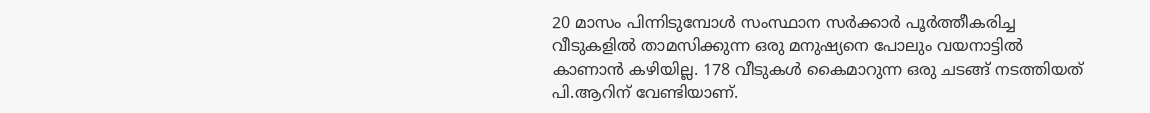20 മാസം പിന്നിടുമ്പോൾ സംസ്ഥാന സർക്കാർ പൂർത്തീകരിച്ച വീടുകളിൽ താമസിക്കുന്ന ഒരു മനുഷ്യനെ പോലും വയനാട്ടിൽ കാണാൻ കഴിയില്ല. 178 വീടുകൾ കൈമാറുന്ന ഒരു ചടങ്ങ് നടത്തിയത് പി.ആറിന് വേണ്ടിയാണ്.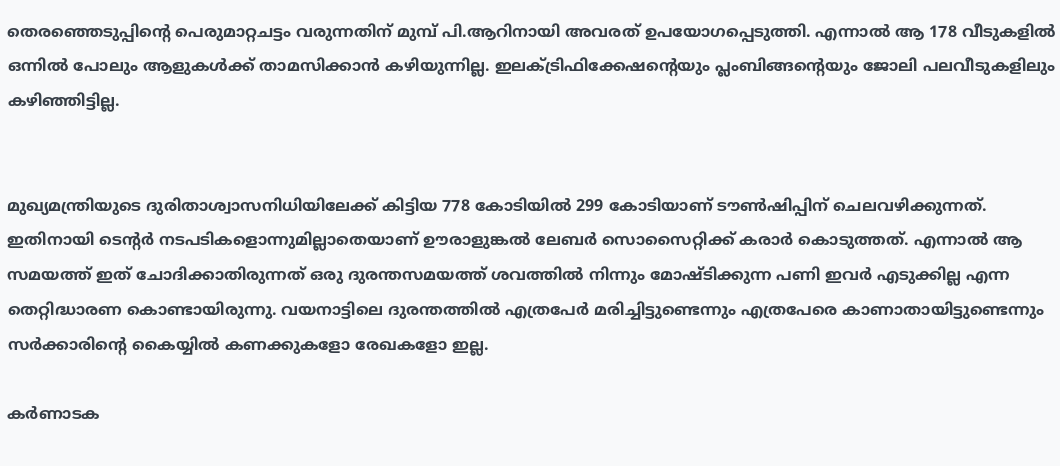തെരഞ്ഞെടുപ്പിന്‍റെ പെരുമാറ്റചട്ടം വരുന്നതിന് മുമ്പ് പി.ആറിനായി അവരത് ഉപയോഗപ്പെടുത്തി. എന്നാൽ ആ 178 വീടുകളിൽ ഒന്നിൽ പോലും ആളുകൾക്ക് താമസിക്കാൻ കഴിയുന്നില്ല. ഇലക്ട്രിഫിക്കേഷന്‍റെയും പ്ലംബിങ്ങന്‍റെയും ജോലി പലവീടുകളിലും കഴിഞ്ഞിട്ടില്ല.


മുഖ്യമന്ത്രിയുടെ ദുരിതാശ്വാസനിധിയിലേക്ക് കിട്ടിയ 778 കോടിയിൽ 299 കോടിയാണ് ടൗൺഷിപ്പിന് ചെലവഴിക്കുന്നത്. ഇതിനായി ടെന്‍റർ നടപടികളൊന്നുമില്ലാതെയാണ് ഊരാളുങ്കൽ ലേബർ സൊസൈറ്റിക്ക് കരാർ കൊടുത്തത്. എന്നാൽ ആ സമയത്ത് ഇത് ചോദിക്കാതിരുന്നത് ഒരു ദുരന്തസമയത്ത് ശവത്തിൽ നിന്നും മോഷ്ടിക്കുന്ന പണി ഇവർ എടുക്കില്ല എന്ന തെറ്റിദ്ധാരണ കൊണ്ടായിരുന്നു. വയനാട്ടിലെ ദുരന്തത്തിൽ എത്രപേർ മരിച്ചിട്ടുണ്ടെന്നും എത്രപേരെ കാണാതായിട്ടുണ്ടെന്നും സർക്കാരിന്‍റെ കൈയ്യിൽ കണക്കുകളോ രേഖകളോ ഇല്ല.

കർണാടക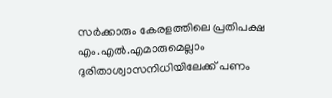സർക്കാരും കേരളത്തിലെ പ്രതിപക്ഷ എം.എൽ.എമാരുമെല്ലാം ദുരിതാശ്വാസനിധിയിലേക്ക് പണം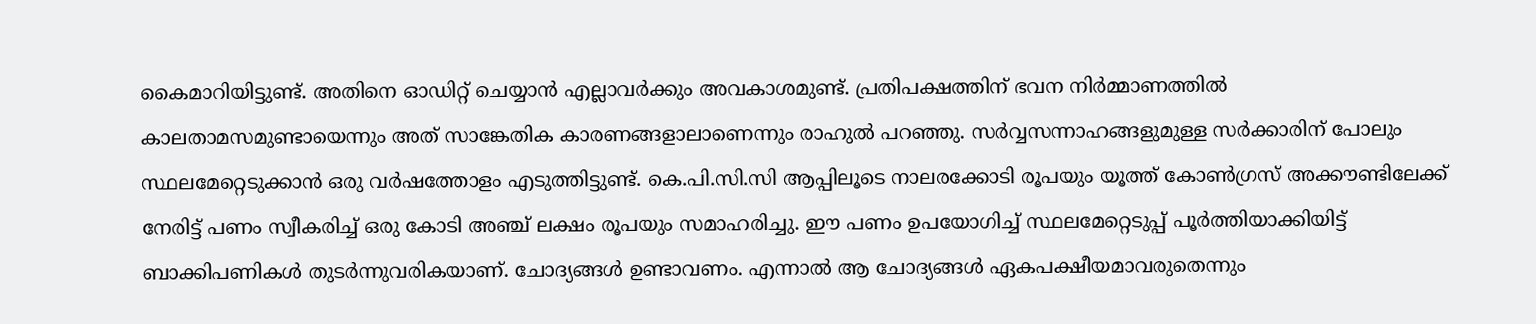കൈമാറിയിട്ടുണ്ട്. അതിനെ ഓഡിറ്റ് ചെയ്യാൻ എല്ലാവർക്കും അവകാശമുണ്ട്. പ്രതിപക്ഷ‍ത്തിന് ഭവന നിർമ്മാണത്തിൽ കാലതാമസമുണ്ടായെന്നും അത് സാങ്കേതിക കാരണങ്ങളാലാണെന്നും രാഹുൽ പറഞ്ഞു. സർവ്വസന്നാഹങ്ങളുമുള്ള സർക്കാരിന് പോലും സ്ഥലമേറ്റെടുക്കാൻ ഒരു വർഷത്തോളം എടുത്തിട്ടുണ്ട്. കെ.പി.സി.സി ആപ്പിലൂടെ നാലരക്കോടി രൂപയും യൂത്ത് കോൺഗ്രസ് അക്കൗണ്ടിലേക്ക് നേരിട്ട് പണം സ്വീകരിച്ച് ഒരു കോടി അഞ്ച് ലക്ഷം രൂപയും സമാഹരിച്ചു. ഈ പണം ഉപയോഗിച്ച് സ്ഥലമേറ്റെടുപ്പ് പൂർത്തിയാക്കിയിട്ട് ബാക്കിപണികൾ തുടർന്നുവരികയാണ്. ചോദ്യങ്ങൾ ഉണ്ടാവണം. എന്നാൽ ആ ചോദ്യങ്ങൾ ഏകപക്ഷീയമാവരുതെന്നും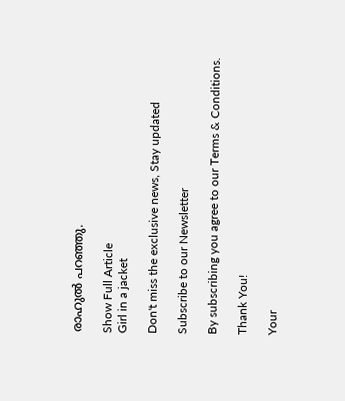രാഹുൽ പറഞ്ഞു.

Show Full Article
Girl in a jacket

Don't miss the exclusive news, Stay updated

Subscribe to our Newsletter

By subscribing you agree to our Terms & Conditions.

Thank You!

Your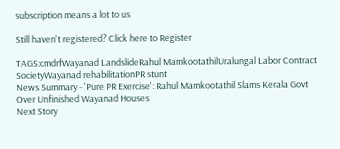subscription means a lot to us

Still haven't registered? Click here to Register

TAGS:cmdrfWayanad LandslideRahul MamkootathilUralungal Labor Contract SocietyWayanad rehabilitationPR stunt
News Summary - 'Pure PR Exercise': Rahul Mamkootathil Slams Kerala Govt Over Unfinished Wayanad Houses
Next Story